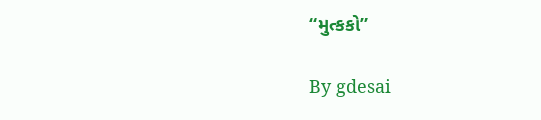“મુત્કકો”

By gdesai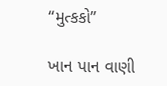“મુત્કકો”

ખાન પાન વાણી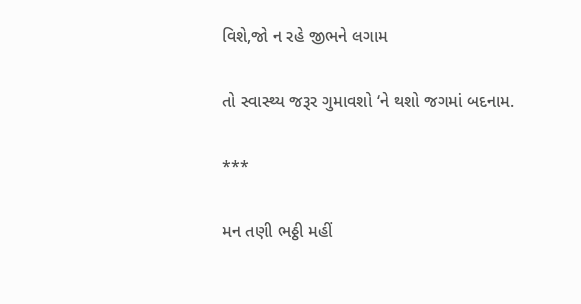વિશે,જો ન રહે જીભને લગામ

તો સ્વાસ્થ્ય જરૂર ગુમાવશો ‘ને થશો જગમાં બદનામ.

***

મન તણી ભઠ્ઠી મહીં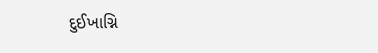દુઈખાગ્નિ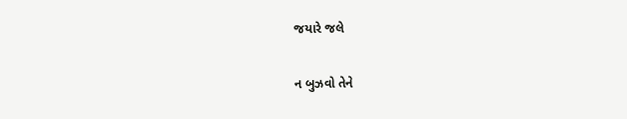જયારે જલે

ન બુઝવો તેને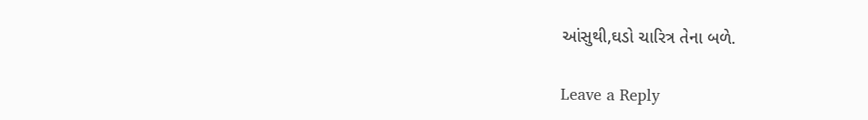આંસુથી,ઘડો ચારિત્ર તેના બળે.

Leave a Reply